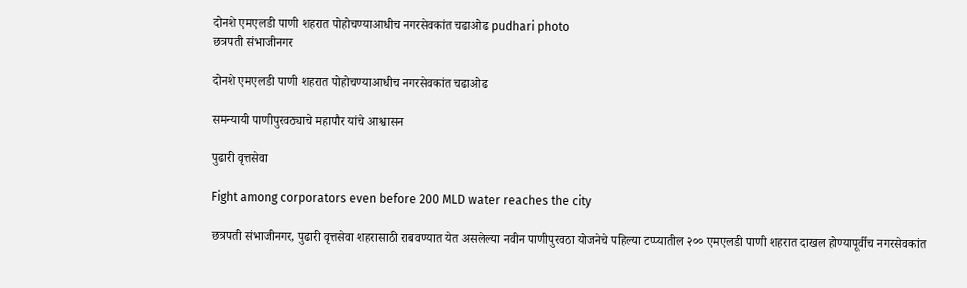दोनशे एमएलडी पाणी शहरात पोहोचण्याआधीच नगरसेवकांत चढाओढ pudhari photo
छत्रपती संभाजीनगर

दोनशे एमएलडी पाणी शहरात पोहोचण्याआधीच नगरसेवकांत चढाओढ

समन्यायी पाणीपुरवठ्याचे महापौर यांचे आश्वासन

पुढारी वृत्तसेवा

Fight among corporators even before 200 MLD water reaches the city

छत्रपती संभाजीनगर, पुढारी वृत्तसेवा शहरासाठी राबवण्यात येत असलेल्या नवीन पाणीपुरवठा योजनेचे पहिल्या टप्प्यातील २०० एमएलडी पाणी शहरात दाखल होण्यापूर्वीच नगरसेवकांत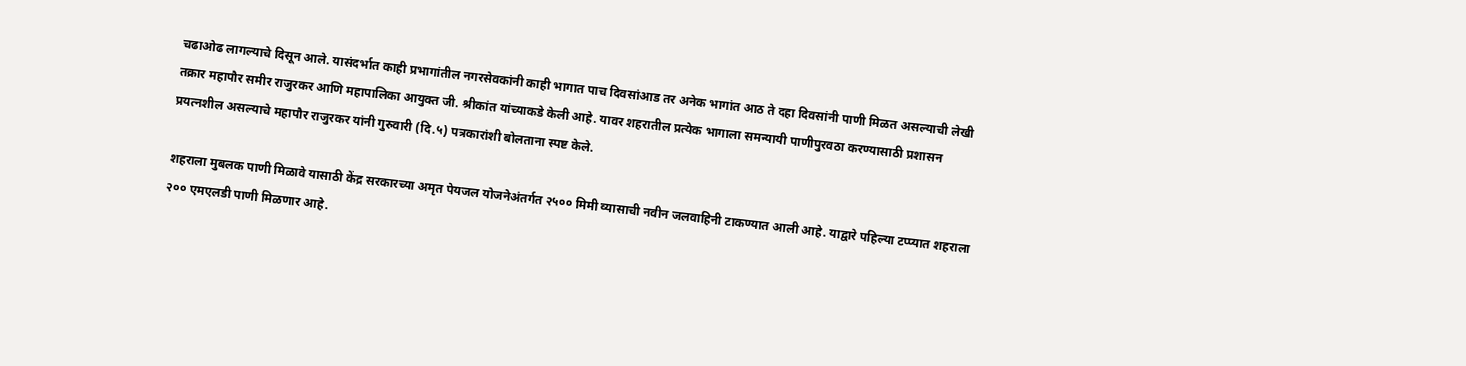चढाओढ लागल्याचे दिसून आले. यासंदर्भात काही प्रभागांतील नगरसेवकांनी काही भागात पाच दिवसांआड तर अनेक भागांत आठ ते दहा दिवसांनी पाणी मिळत असल्याची लेखी तक्रार महापौर समीर राजुरकर आणि महापालिका आयुक्त जी. श्रीकांत यांच्याकडे केली आहे. यावर शहरातील प्रत्येक भागाला समन्यायी पाणीपुरवठा करण्यासाठी प्रशासन प्रयत्नशील असल्याचे महापौर राजुरकर यांनी गुरुवारी (दि.५) पत्रकारांशी बोलताना स्पष्ट केले.

शहराला मुबलक पाणी मिळावे यासाठी केंद्र सरकारच्या अमृत पेयजल योजनेअंतर्गत २५०० मिमी व्यासाची नवीन जलवाहिनी टाकण्यात आली आहे. याद्वारे पहिल्या टप्प्यात शहराला २०० एमएलडी पाणी मिळणार आहे.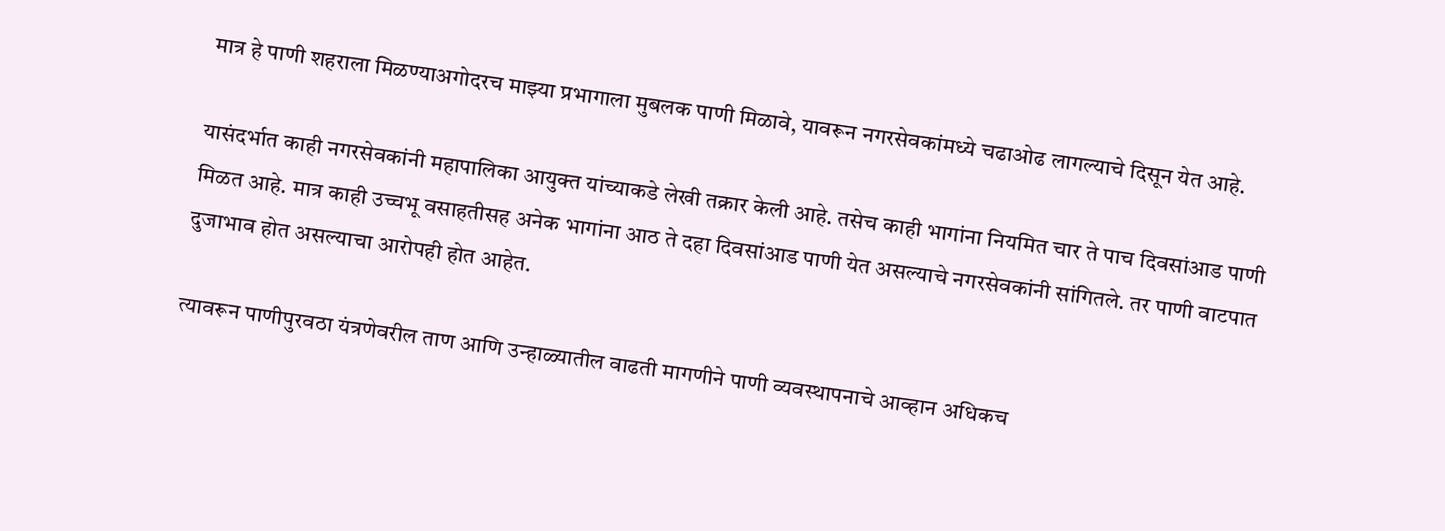मात्र हे पाणी शहराला मिळण्याअगोदरच माझ्या प्रभागाला मुबलक पाणी मिळावे, यावरून नगरसेवकांमध्ये चढाओढ लागल्याचे दिसून येत आहे.

यासंदर्भात काही नगरसेवकांनी महापालिका आयुक्त यांच्याकडे लेखी तक्रार केली आहे. तसेच काही भागांना नियमित चार ते पाच दिवसांआड पाणी मिळत आहे. मात्र काही उच्चभू वसाहतीसह अनेक भागांना आठ ते दहा दिवसांआड पाणी येत असल्याचे नगरसेवकांनी सांगितले. तर पाणी वाटपात दुजाभाव होत असल्याचा आरोपही होत आहेत.

त्यावरून पाणीपुरवठा यंत्रणेवरील ताण आणि उन्हाळ्यातील वाढती मागणीने पाणी व्यवस्थापनाचे आव्हान अधिकच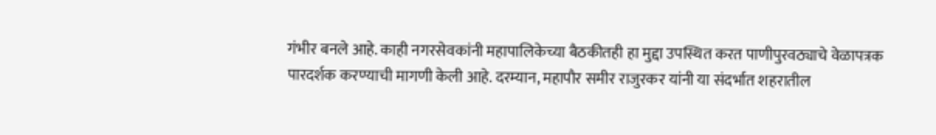गंभीर बनले आहे. काही नगरसेवकांनी महापालिकेच्या बैठकीतही हा मुद्दा उपस्थित करत पाणीपुरवठ्याचे वेळापत्रक पारदर्शक करण्याची मागणी केली आहे. दरम्यान, महापौर समीर राजुरकर यांनी या संदर्भात शहरातील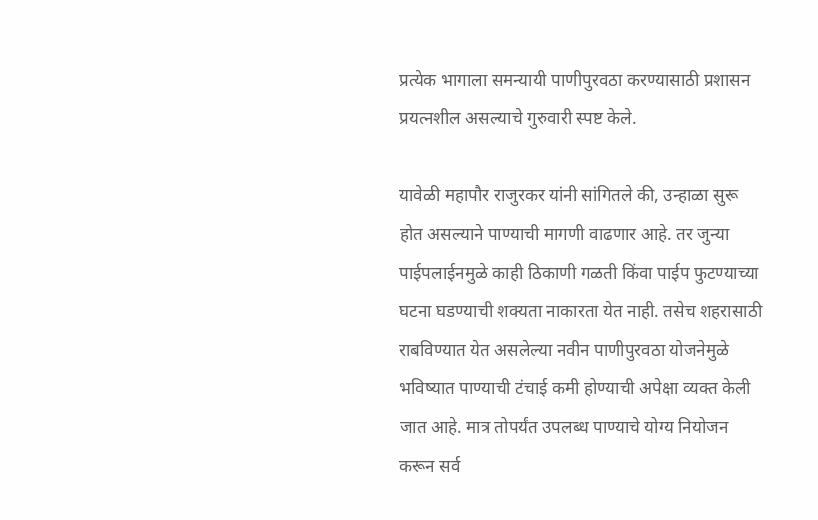प्रत्येक भागाला समन्यायी पाणीपुरवठा करण्यासाठी प्रशासन प्रयत्नशील असल्याचे गुरुवारी स्पष्ट केले.

यावेळी महापौर राजुरकर यांनी सांगितले की, उन्हाळा सुरू होत असल्याने पाण्याची मागणी वाढणार आहे. तर जुन्या पाईपलाईनमुळे काही ठिकाणी गळती किंवा पाईप फुटण्याच्या घटना घडण्याची शक्यता नाकारता येत नाही. तसेच शहरासाठी राबविण्यात येत असलेल्या नवीन पाणीपुरवठा योजनेमुळे भविष्यात पाण्याची टंचाई कमी होण्याची अपेक्षा व्यक्त केली जात आहे. मात्र तोपर्यंत उपलब्ध पाण्याचे योग्य नियोजन करून सर्व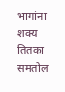भागांना शक्य तितका समतोल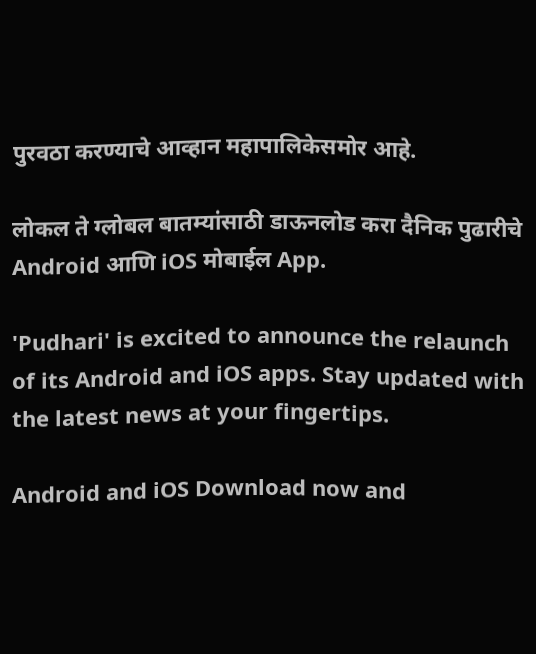पुरवठा करण्याचे आव्हान महापालिकेसमोर आहे.

लोकल ते ग्लोबल बातम्यांसाठी डाऊनलोड करा दैनिक पुढारीचे Android आणि iOS मोबाईल App.

'Pudhari' is excited to announce the relaunch of its Android and iOS apps. Stay updated with the latest news at your fingertips.

Android and iOS Download now and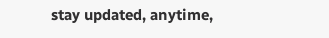stay updated, anytime,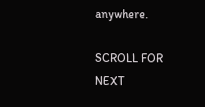anywhere.

SCROLL FOR NEXT